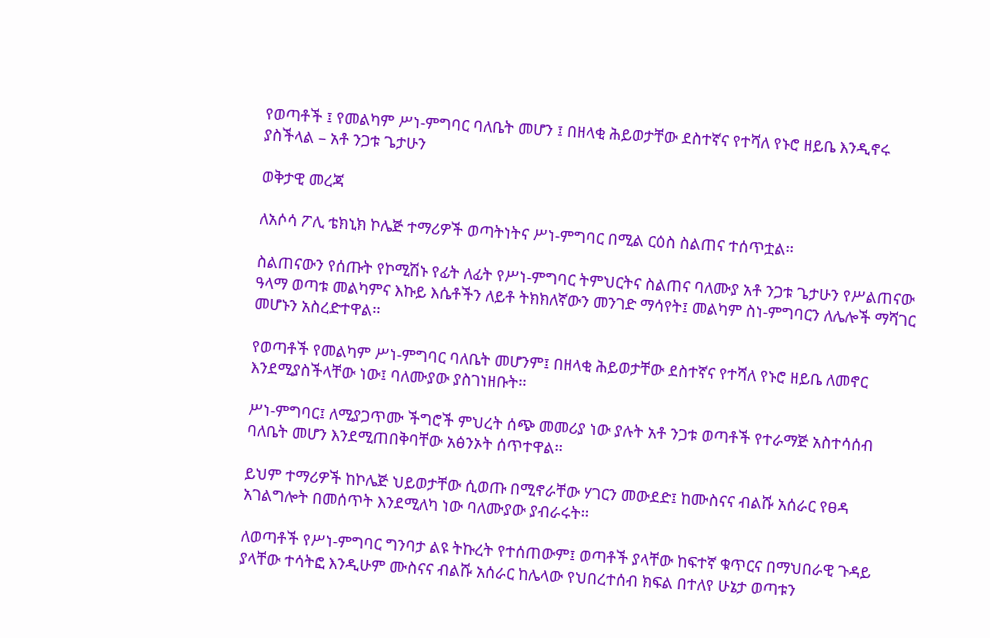የወጣቶች ፤ የመልካም ሥነ-ምግባር ባለቤት መሆን ፤ በዘላቂ ሕይወታቸው ደስተኛና የተሻለ የኑሮ ዘይቤ እንዲኖሩ ያስችላል – አቶ ንጋቱ ጌታሁን

ወቅታዊ መረጃ

ለአሶሳ ፖሊ ቴክኒክ ኮሌጅ ተማሪዎች ወጣትነትና ሥነ-ምግባር በሚል ርዕስ ስልጠና ተሰጥቷል፡፡

ስልጠናውን የሰጡት የኮሚሽኑ የፊት ለፊት የሥነ-ምግባር ትምህርትና ስልጠና ባለሙያ አቶ ንጋቱ ጌታሁን የሥልጠናው ዓላማ ወጣቱ መልካምና እኩይ እሴቶችን ለይቶ ትክክለኛውን መንገድ ማሳየት፤ መልካም ስነ-ምግባርን ለሌሎች ማሻገር መሆኑን አስረድተዋል፡፡

የወጣቶች የመልካም ሥነ-ምግባር ባለቤት መሆንም፤ በዘላቂ ሕይወታቸው ደስተኛና የተሻለ የኑሮ ዘይቤ ለመኖር እንደሚያስችላቸው ነው፤ ባለሙያው ያስገነዘቡት፡፡

ሥነ-ምግባር፤ ለሚያጋጥሙ ችግሮች ምህረት ሰጭ መመሪያ ነው ያሉት አቶ ንጋቱ ወጣቶች የተራማጅ አስተሳሰብ ባለቤት መሆን እንደሚጠበቅባቸው አፅንኦት ሰጥተዋል፡፡

ይህም ተማሪዎች ከኮሌጅ ህይወታቸው ሲወጡ በሚኖራቸው ሃገርን መውደድ፤ ከሙስናና ብልሹ አሰራር የፀዳ አገልግሎት በመሰጥት እንደሚለካ ነው ባለሙያው ያብራሩት፡፡

ለወጣቶች የሥነ-ምግባር ግንባታ ልዩ ትኩረት የተሰጠውም፤ ወጣቶች ያላቸው ከፍተኛ ቁጥርና በማህበራዊ ጉዳይ ያላቸው ተሳትፎ እንዲሁም ሙስናና ብልሹ አሰራር ከሌላው የህበረተሰብ ክፍል በተለየ ሁኔታ ወጣቱን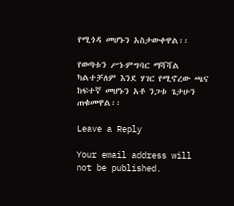የሚጎዳ መሆኑን አስታውቀዋል፡፡

የወጣቱን ሥነ-ምግባር ማሻሻል ካልተቻለም እንደ ሃገር የሚኖረው ጫና ከፍተኛ መሆኑን አቶ ንጋቱ ጌታሁን ጠቁመዋል፡፡

Leave a Reply

Your email address will not be published.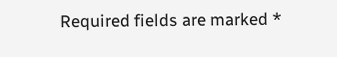Required fields are marked *